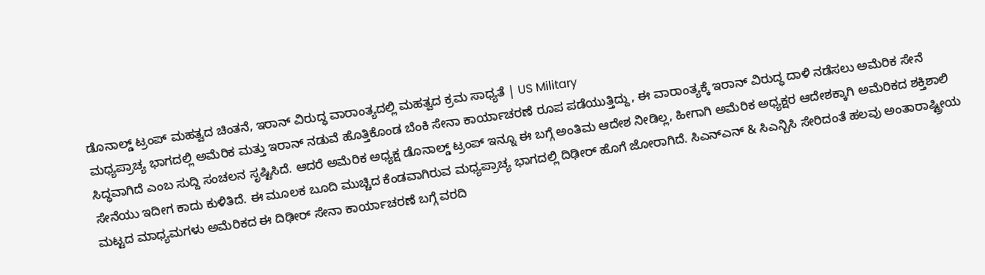ಡೊನಾಲ್ಡ್ ಟ್ರಂಪ್ ಮಹತ್ವದ ಚಿಂತನೆ, ಇರಾನ್ ವಿರುದ್ಧ ವಾರಾಂತ್ಯದಲ್ಲಿ ಮಹತ್ವದ ಕ್ರಮ ಸಾಧ್ಯತೆ | US Military
ಮಧ್ಯಪ್ರಾಚ್ಯ ಭಾಗದಲ್ಲಿ ಅಮೆರಿಕ ಮತ್ತು ಇರಾನ್ ನಡುವೆ ಹೊತ್ತಿಕೊಂಡ ಬೆಂಕಿ ಸೇನಾ ಕಾರ್ಯಾಚರಣೆ ರೂಪ ಪಡೆಯುತ್ತಿದ್ದು, ಈ ವಾರಾಂತ್ಯಕ್ಕೆ ಇರಾನ್ ವಿರುದ್ಧ ದಾಳಿ ನಡೆಸಲು ಅಮೆರಿಕ ಸೇನೆ ಸಿದ್ಧವಾಗಿದೆ ಎಂಬ ಸುದ್ದಿ ಸಂಚಲನ ಸೃಷ್ಟಿಸಿದೆ. ಆದರೆ ಅಮೆರಿಕ ಅಧ್ಯಕ್ಷ ಡೊನಾಲ್ಡ್ ಟ್ರಂಪ್ ಇನ್ನೂ ಈ ಬಗ್ಗೆ ಅಂತಿಮ ಆದೇಶ ನೀಡಿಲ್ಲ, ಹೀಗಾಗಿ ಅಮೆರಿಕ ಅಧ್ಯಕ್ಷರ ಆದೇಶಕ್ಕಾಗಿ ಅಮೆರಿಕದ ಶಕ್ತಿಶಾಲಿ ಸೇನೆಯು ಇದೀಗ ಕಾದು ಕುಳಿತಿದೆ. ಈ ಮೂಲಕ ಬೂದಿ ಮುಚ್ಚಿದ ಕೆಂಡವಾಗಿರುವ ಮಧ್ಯಪ್ರಾಚ್ಯ ಭಾಗದಲ್ಲಿ ದಿಢೀರ್ ಹೊಗೆ ಜೋರಾಗಿದೆ. ಸಿಎನ್ಎನ್ & ಸಿಎನ್ಬಿಸಿ ಸೇರಿದಂತೆ ಹಲವು ಅಂತಾರಾಷ್ಟ್ರೀಯ ಮಟ್ಟದ ಮಾಧ್ಯಮಗಳು ಅಮೆರಿಕದ ಈ ದಿಢೀರ್ ಸೇನಾ ಕಾರ್ಯಾಚರಣೆ ಬಗ್ಗೆ ವರದಿ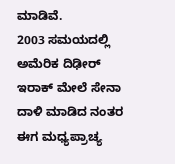ಮಾಡಿವೆ.
2003 ಸಮಯದಲ್ಲಿ ಅಮೆರಿಕ ದಿಢೀರ್ ಇರಾಕ್ ಮೇಲೆ ಸೇನಾ ದಾಳಿ ಮಾಡಿದ ನಂತರ ಈಗ ಮಧ್ಯಪ್ರಾಚ್ಯ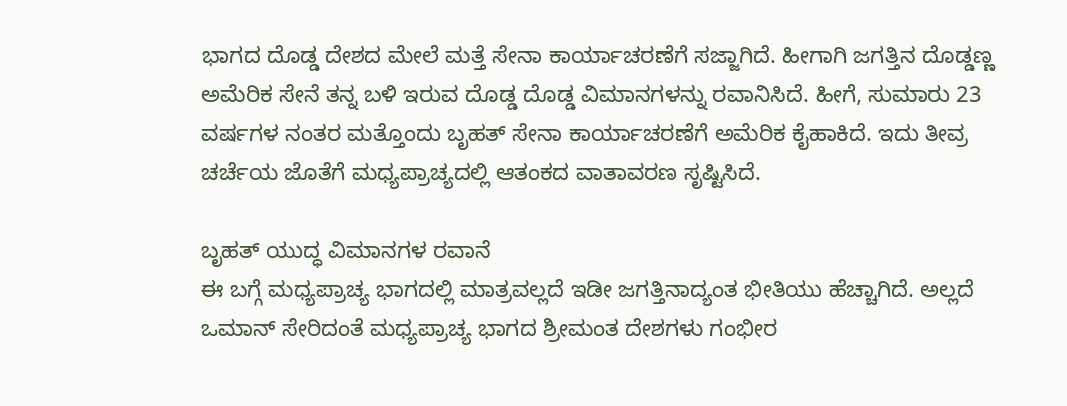ಭಾಗದ ದೊಡ್ಡ ದೇಶದ ಮೇಲೆ ಮತ್ತೆ ಸೇನಾ ಕಾರ್ಯಾಚರಣೆಗೆ ಸಜ್ಜಾಗಿದೆ. ಹೀಗಾಗಿ ಜಗತ್ತಿನ ದೊಡ್ಡಣ್ಣ ಅಮೆರಿಕ ಸೇನೆ ತನ್ನ ಬಳಿ ಇರುವ ದೊಡ್ಡ ದೊಡ್ಡ ವಿಮಾನಗಳನ್ನು ರವಾನಿಸಿದೆ. ಹೀಗೆ, ಸುಮಾರು 23 ವರ್ಷಗಳ ನಂತರ ಮತ್ತೊಂದು ಬೃಹತ್ ಸೇನಾ ಕಾರ್ಯಾಚರಣೆಗೆ ಅಮೆರಿಕ ಕೈಹಾಕಿದೆ. ಇದು ತೀವ್ರ ಚರ್ಚೆಯ ಜೊತೆಗೆ ಮಧ್ಯಪ್ರಾಚ್ಯದಲ್ಲಿ ಆತಂಕದ ವಾತಾವರಣ ಸೃಷ್ಟಿಸಿದೆ.

ಬೃಹತ್ ಯುದ್ಧ ವಿಮಾನಗಳ ರವಾನೆ
ಈ ಬಗ್ಗೆ ಮಧ್ಯಪ್ರಾಚ್ಯ ಭಾಗದಲ್ಲಿ ಮಾತ್ರವಲ್ಲದೆ ಇಡೀ ಜಗತ್ತಿನಾದ್ಯಂತ ಭೀತಿಯು ಹೆಚ್ಚಾಗಿದೆ. ಅಲ್ಲದೆ ಒಮಾನ್ ಸೇರಿದಂತೆ ಮಧ್ಯಪ್ರಾಚ್ಯ ಭಾಗದ ಶ್ರೀಮಂತ ದೇಶಗಳು ಗಂಭೀರ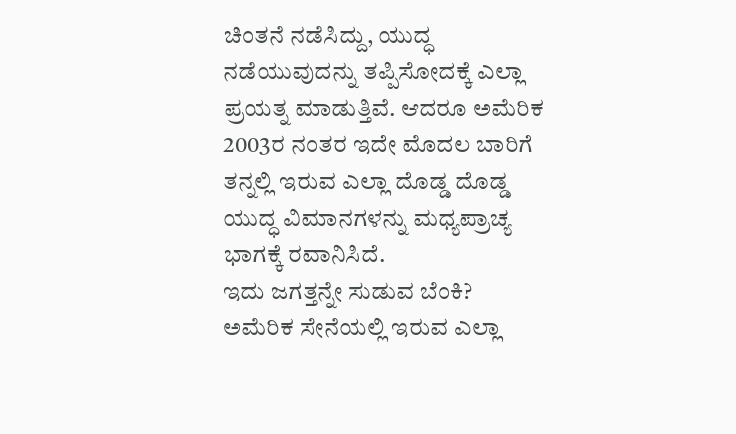ಚಿಂತನೆ ನಡೆಸಿದ್ದು, ಯುದ್ಧ ನಡೆಯುವುದನ್ನು ತಪ್ಪಿಸೋದಕ್ಕೆ ಎಲ್ಲಾ ಪ್ರಯತ್ನ ಮಾಡುತ್ತಿವೆ. ಆದರೂ ಅಮೆರಿಕ 2003ರ ನಂತರ ಇದೇ ಮೊದಲ ಬಾರಿಗೆ ತನ್ನಲ್ಲಿ ಇರುವ ಎಲ್ಲಾ ದೊಡ್ಡ ದೊಡ್ಡ ಯುದ್ಧ ವಿಮಾನಗಳನ್ನು ಮಧ್ಯಪ್ರಾಚ್ಯ ಭಾಗಕ್ಕೆ ರವಾನಿಸಿದೆ.
ಇದು ಜಗತ್ತನ್ನೇ ಸುಡುವ ಬೆಂಕಿ?
ಅಮೆರಿಕ ಸೇನೆಯಲ್ಲಿ ಇರುವ ಎಲ್ಲಾ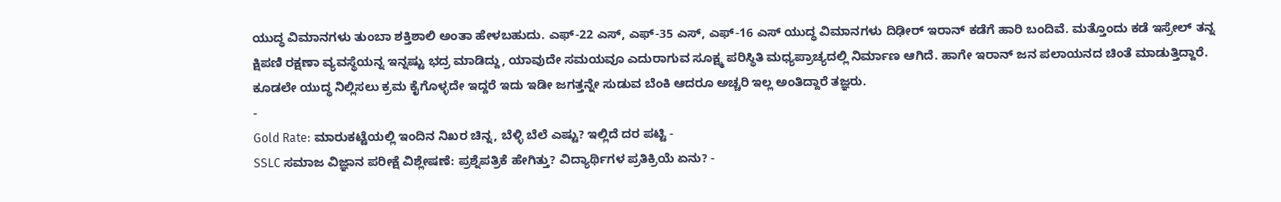ಯುದ್ಧ ವಿಮಾನಗಳು ತುಂಬಾ ಶಕ್ತಿಶಾಲಿ ಅಂತಾ ಹೇಳಬಹುದು. ಎಫ್-22 ಎಸ್, ಎಫ್-35 ಎಸ್, ಎಫ್-16 ಎಸ್ ಯುದ್ಧ ವಿಮಾನಗಳು ದಿಢೀರ್ ಇರಾನ್ ಕಡೆಗೆ ಹಾರಿ ಬಂದಿವೆ. ಮತ್ತೊಂದು ಕಡೆ ಇಸ್ರೇಲ್ ತನ್ನ ಕ್ಷಿಪಣಿ ರಕ್ಷಣಾ ವ್ಯವಸ್ಥೆಯನ್ನ ಇನ್ನಷ್ಟು ಭದ್ರ ಮಾಡಿದ್ದು, ಯಾವುದೇ ಸಮಯವೂ ಎದುರಾಗುವ ಸೂಕ್ಷ್ಮ ಪರಿಸ್ಥಿತಿ ಮಧ್ಯಪ್ರಾಚ್ಯದಲ್ಲಿ ನಿರ್ಮಾಣ ಆಗಿದೆ. ಹಾಗೇ ಇರಾನ್ ಜನ ಪಲಾಯನದ ಚಿಂತೆ ಮಾಡುತ್ತಿದ್ದಾರೆ. ಕೂಡಲೇ ಯುದ್ಧ ನಿಲ್ಲಿಸಲು ಕ್ರಮ ಕೈಗೊಳ್ಳದೇ ಇದ್ದರೆ ಇದು ಇಡೀ ಜಗತ್ತನ್ನೇ ಸುಡುವ ಬೆಂಕಿ ಆದರೂ ಅಚ್ಚರಿ ಇಲ್ಲ ಅಂತಿದ್ದಾರೆ ತಜ್ಞರು.
-
Gold Rate: ಮಾರುಕಟ್ಟೆಯಲ್ಲಿ ಇಂದಿನ ನಿಖರ ಚಿನ್ನ, ಬೆಳ್ಳಿ ಬೆಲೆ ಎಷ್ಟು? ಇಲ್ಲಿದೆ ದರ ಪಟ್ಟಿ -
SSLC ಸಮಾಜ ವಿಜ್ಞಾನ ಪರೀಕ್ಷೆ ವಿಶ್ಲೇಷಣೆ: ಪ್ರಶ್ನೆಪತ್ರಿಕೆ ಹೇಗಿತ್ತು? ವಿದ್ಯಾರ್ಥಿಗಳ ಪ್ರತಿಕ್ರಿಯೆ ಏನು? -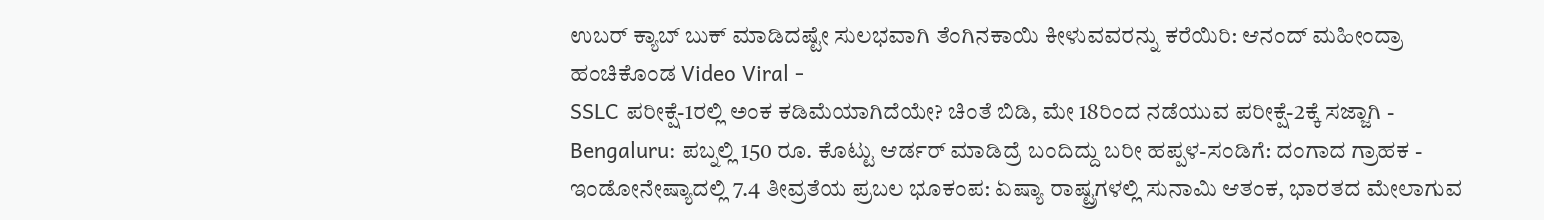ಉಬರ್ ಕ್ಯಾಬ್ ಬುಕ್ ಮಾಡಿದಷ್ಟೇ ಸುಲಭವಾಗಿ ತೆಂಗಿನಕಾಯಿ ಕೀಳುವವರನ್ನು ಕರೆಯಿರಿ: ಆನಂದ್ ಮಹೀಂದ್ರಾ ಹಂಚಿಕೊಂಡ Video Viral -
SSLC ಪರೀಕ್ಷೆ-1ರಲ್ಲಿ ಅಂಕ ಕಡಿಮೆಯಾಗಿದೆಯೇ? ಚಿಂತೆ ಬಿಡಿ, ಮೇ 18ರಿಂದ ನಡೆಯುವ ಪರೀಕ್ಷೆ-2ಕ್ಕೆ ಸಜ್ಜಾಗಿ -
Bengaluru: ಪಬ್ನಲ್ಲಿ 150 ರೂ. ಕೊಟ್ಟು ಆರ್ಡರ್ ಮಾಡಿದ್ರೆ ಬಂದಿದ್ದು ಬರೀ ಹಪ್ಪಳ-ಸಂಡಿಗೆ: ದಂಗಾದ ಗ್ರಾಹಕ -
ಇಂಡೋನೇಷ್ಯಾದಲ್ಲಿ 7.4 ತೀವ್ರತೆಯ ಪ್ರಬಲ ಭೂಕಂಪ: ಏಷ್ಯಾ ರಾಷ್ಟ್ರಗಳಲ್ಲಿ ಸುನಾಮಿ ಆತಂಕ, ಭಾರತದ ಮೇಲಾಗುವ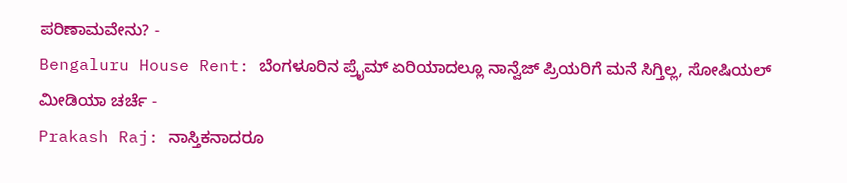ಪರಿಣಾಮವೇನು? -
Bengaluru House Rent: ಬೆಂಗಳೂರಿನ ಪ್ರೈಮ್ ಏರಿಯಾದಲ್ಲೂ ನಾನ್ವೆಜ್ ಪ್ರಿಯರಿಗೆ ಮನೆ ಸಿಗ್ತಿಲ್ಲ, ಸೋಷಿಯಲ್ ಮೀಡಿಯಾ ಚರ್ಚೆ -
Prakash Raj: ನಾಸ್ತಿಕನಾದರೂ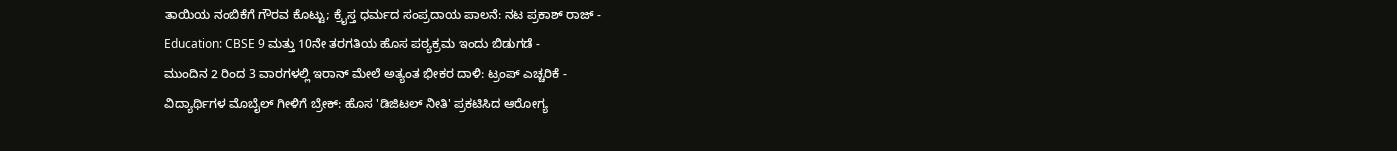ತಾಯಿಯ ನಂಬಿಕೆಗೆ ಗೌರವ ಕೊಟ್ಟು; ಕ್ರೈಸ್ತ ಧರ್ಮದ ಸಂಪ್ರದಾಯ ಪಾಲನೆ: ನಟ ಪ್ರಕಾಶ್ ರಾಜ್ -
Education: CBSE 9 ಮತ್ತು 10ನೇ ತರಗತಿಯ ಹೊಸ ಪಠ್ಯಕ್ರಮ ಇಂದು ಬಿಡುಗಡೆ -
ಮುಂದಿನ 2 ರಿಂದ 3 ವಾರಗಳಲ್ಲಿ ಇರಾನ್ ಮೇಲೆ ಅತ್ಯಂತ ಭೀಕರ ದಾಳಿ: ಟ್ರಂಪ್ ಎಚ್ಚರಿಕೆ -
ವಿದ್ಯಾರ್ಥಿಗಳ ಮೊಬೈಲ್ ಗೀಳಿಗೆ ಬ್ರೇಕ್: ಹೊಸ 'ಡಿಜಿಟಲ್ ನೀತಿ' ಪ್ರಕಟಿಸಿದ ಆರೋಗ್ಯ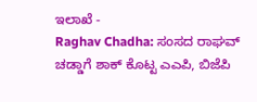ಇಲಾಖೆ -
Raghav Chadha: ಸಂಸದ ರಾಘವ್ ಚಡ್ಡಾಗೆ ಶಾಕ್ ಕೊಟ್ಟ ಎಎಪಿ, ಬಿಜೆಪಿ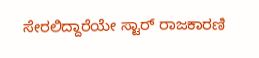ಸೇರಲಿದ್ದಾರೆಯೇ ಸ್ಟಾರ್ ರಾಜಕಾರಣಿ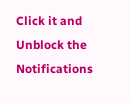Click it and Unblock the Notifications